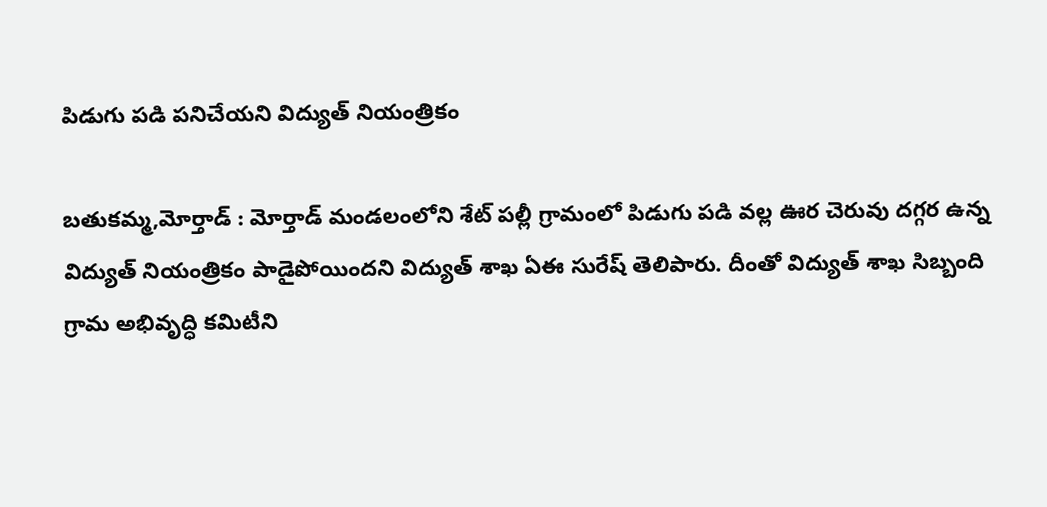పిడుగు పడి పనిచేయని విద్యుత్ నియంత్రికం

బతుకమ్మ,మోర్తాడ్ : మోర్తాడ్ మండలంలోని శేట్ పల్లీ గ్రామంలో పిడుగు పడి వల్ల ఊర చెరువు దగ్గర ఉన్న విద్యుత్ నియంత్రికం పాడైపోయిందని విద్యుత్ శాఖ ఏఈ సురేష్ తెలిపారు. దీంతో విద్యుత్ శాఖ సిబ్బంది గ్రామ అభివృద్ధి కమిటీని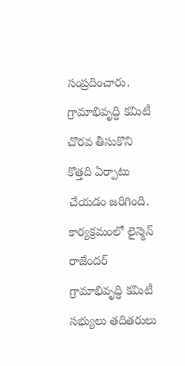సంప్రదించారు. గ్రామాభివృద్ధి కమిటీ చొరవ తీసుకొని కొత్తది ఏర్పాటు చేయడం జరిగింది. కార్యక్రమంలో లైన్మెన్ రాజేందర్ గ్రామాభివృద్ధి కమిటీ సభ్యులు తదితరులు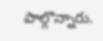పాల్గొన్నారు.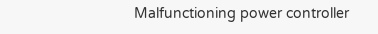Malfunctioning power controller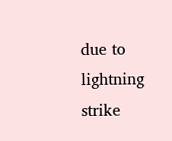due to lightning strike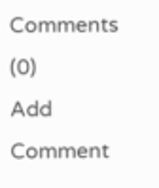Comments (0)
Add Comment